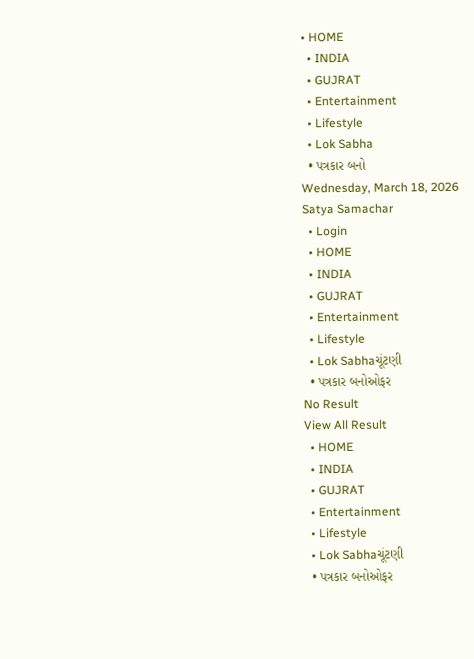• HOME
  • INDIA
  • GUJRAT
  • Entertainment
  • Lifestyle
  • Lok Sabha
  • પત્રકાર બનો
Wednesday, March 18, 2026
Satya Samachar
  • Login
  • HOME
  • INDIA
  • GUJRAT
  • Entertainment
  • Lifestyle
  • Lok Sabhaચૂંટણી
  • પત્રકાર બનોઓફર
No Result
View All Result
  • HOME
  • INDIA
  • GUJRAT
  • Entertainment
  • Lifestyle
  • Lok Sabhaચૂંટણી
  • પત્રકાર બનોઓફર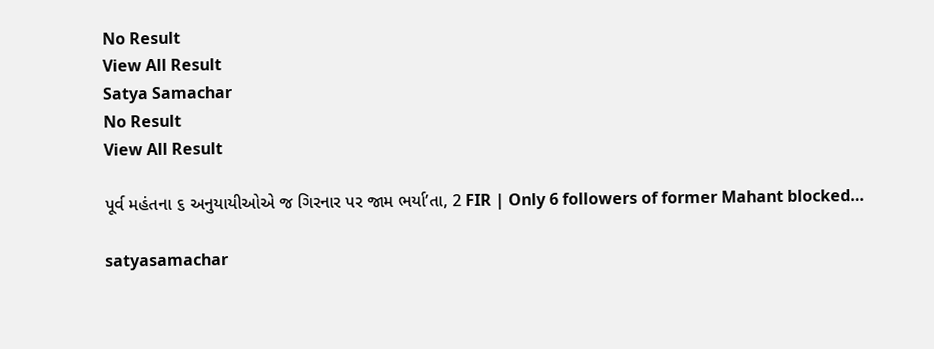No Result
View All Result
Satya Samachar
No Result
View All Result

પૂર્વ મહંતના ૬ અનુયાયીઓએ જ ગિરનાર પર જામ ભર્યા’તા, 2 FIR | Only 6 followers of former Mahant blocked…

satyasamachar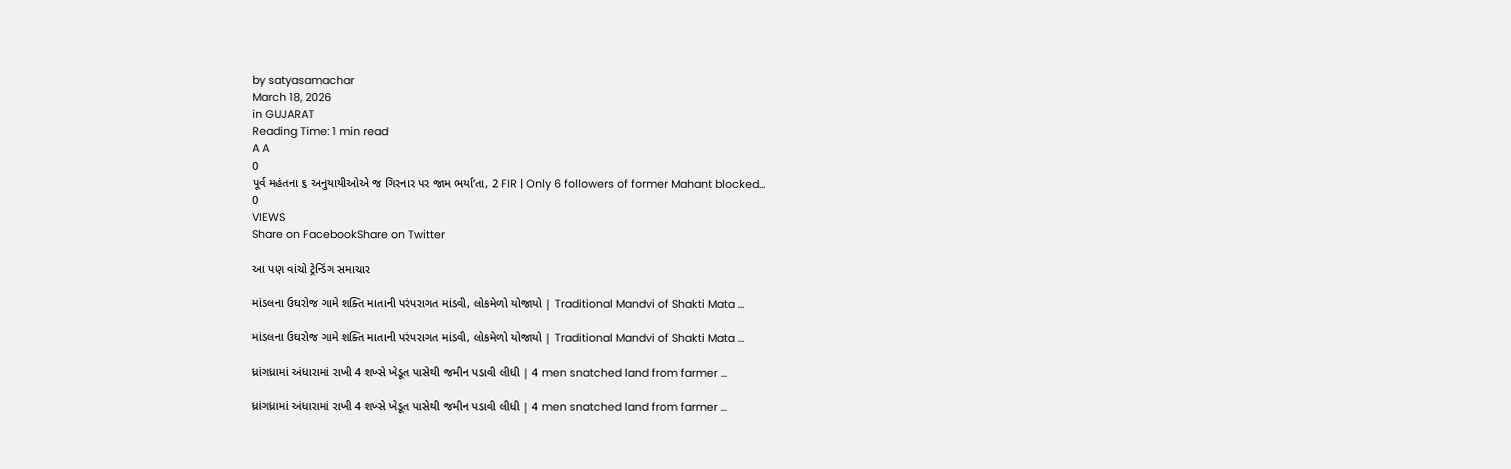by satyasamachar
March 18, 2026
in GUJARAT
Reading Time: 1 min read
A A
0
પૂર્વ મહંતના ૬ અનુયાયીઓએ જ ગિરનાર પર જામ ભર્યા’તા, 2 FIR | Only 6 followers of former Mahant blocked…
0
VIEWS
Share on FacebookShare on Twitter

આ પણ વાંચો ટ્રેન્ડિંગ સમાચાર

માંડલના ઉઘરોજ ગામે શક્તિ માતાની પરંપરાગત માંડવી, લોકમેળો યોજાયો | Traditional Mandvi of Shakti Mata …

માંડલના ઉઘરોજ ગામે શક્તિ માતાની પરંપરાગત માંડવી, લોકમેળો યોજાયો | Traditional Mandvi of Shakti Mata …

ધ્રાંગધ્રામાં અંધારામાં રાખી 4 શખ્સે ખેડૂત પાસેથી જમીન પડાવી લીધી | 4 men snatched land from farmer …

ધ્રાંગધ્રામાં અંધારામાં રાખી 4 શખ્સે ખેડૂત પાસેથી જમીન પડાવી લીધી | 4 men snatched land from farmer …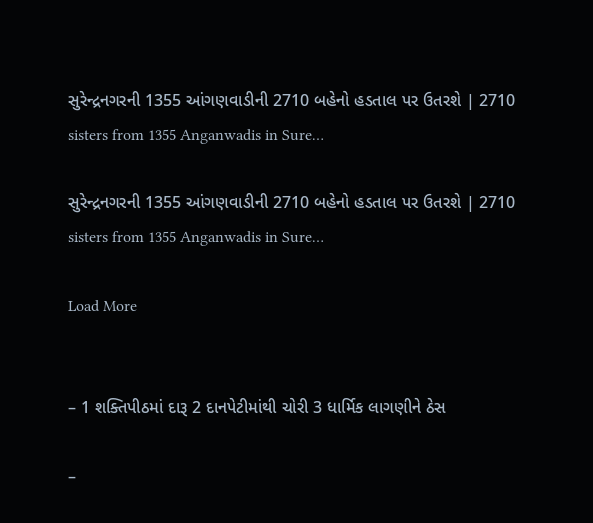સુરેન્દ્રનગરની 1355 આંગણવાડીની 2710 બહેનો હડતાલ પર ઉતરશે | 2710 sisters from 1355 Anganwadis in Sure…

સુરેન્દ્રનગરની 1355 આંગણવાડીની 2710 બહેનો હડતાલ પર ઉતરશે | 2710 sisters from 1355 Anganwadis in Sure…

Load More


– 1 શક્તિપીઠમાં દારૂ 2 દાનપેટીમાંથી ચોરી 3 ધાર્મિક લાગણીને ઠેસ

–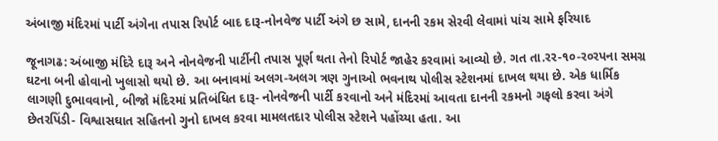અંબાજી મંદિરમાં પાર્ટી અંગેના તપાસ રિપોર્ટ બાદ દારૂ-નોનવેજ પાર્ટી અંગે છ સામે, દાનની રકમ સેરવી લેવામાં પાંચ સામે ફરિયાદ

જૂનાગઢ: અંબાજી મંદિરે દારૂ અને નોનવેજની પાર્ટીની તપાસ પૂર્ણ થતા તેનો રિપોર્ટ જાહેર કરવામાં આવ્યો છે. ગત તા.રર-૧૦-ર૦રપના સમગ્ર ઘટના બની હોવાનો ખુલાસો થયો છે. આ બનાવમાં અલગ-અલગ ત્રણ ગુનાઓ ભવનાથ પોલીસ સ્ટેશનમાં દાખલ થયા છે. એક ધાર્મિક લાગણી દુભાવવાનો, બીજો મંદિરમાં પ્રતિબંધિત દારૂ- નોનવેજની પાર્ટી કરવાનો અને મંદિરમાં આવતા દાનની રકમનો ગફલો કરવા અંગે છેતરપિંડી- વિશ્વાસઘાત સહિતનો ગુનો દાખલ કરવા મામલતદાર પોલીસ સ્ટેશને પહોંચ્યા હતા. આ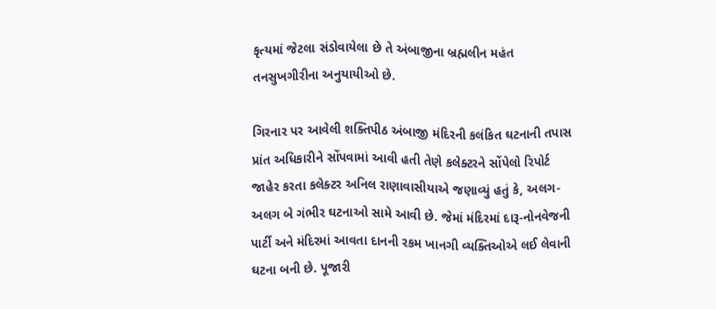કૃત્યમાં જેટલા સંડોવાયેલા છે તે અંબાજીના બ્રહ્મલીન મહંત તનસુખગીરીના અનુયાયીઓ છે.

ગિરનાર પર આવેલી શક્તિપીઠ અંબાજી મંદિરની કલંકિત ઘટનાની તપાસ પ્રાંત અધિકારીને સોંપવામાં આવી હતી તેણે કલેક્ટરને સોંપેલો રિપોર્ટ જાહેર કરતા કલેક્ટર અનિલ રાણાવાસીયાએ જણાવ્યું હતું કે, અલગ-અલગ બે ગંભીર ઘટનાઓ સામે આવી છે. જેમાં મંદિરમાં દારૂ-નોનવેજની પાર્ટી અને મંદિરમાં આવતા દાનની રકમ ખાનગી વ્યક્તિઓએ લઈ લેવાની ઘટના બની છે. પૂજારી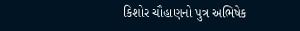કિશોર ચૌહાણનો પુત્ર અભિષેક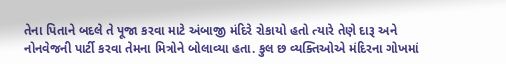તેના પિતાને બદલે તે પૂજા કરવા માટે અંબાજી મંદિરે રોકાયો હતો ત્યારે તેણે દારૂ અને નોનવેજની પાર્ટી કરવા તેમના મિત્રોને બોલાવ્યા હતા. કુલ છ વ્યક્તિઓએ મંદિરના ગોખમાં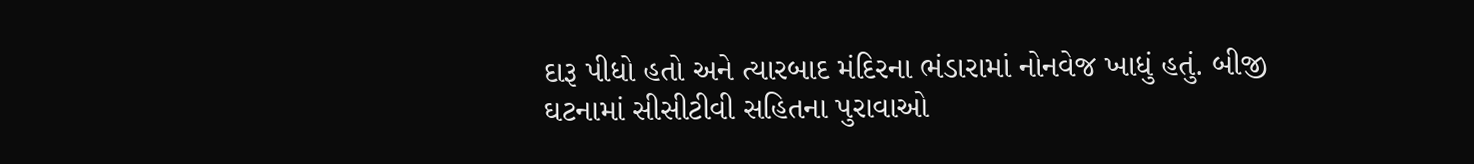દારૂ પીધો હતો અને ત્યારબાદ મંદિરના ભંડારામાં નોનવેજ ખાધું હતું. બીજી ઘટનામાં સીસીટીવી સહિતના પુરાવાઓ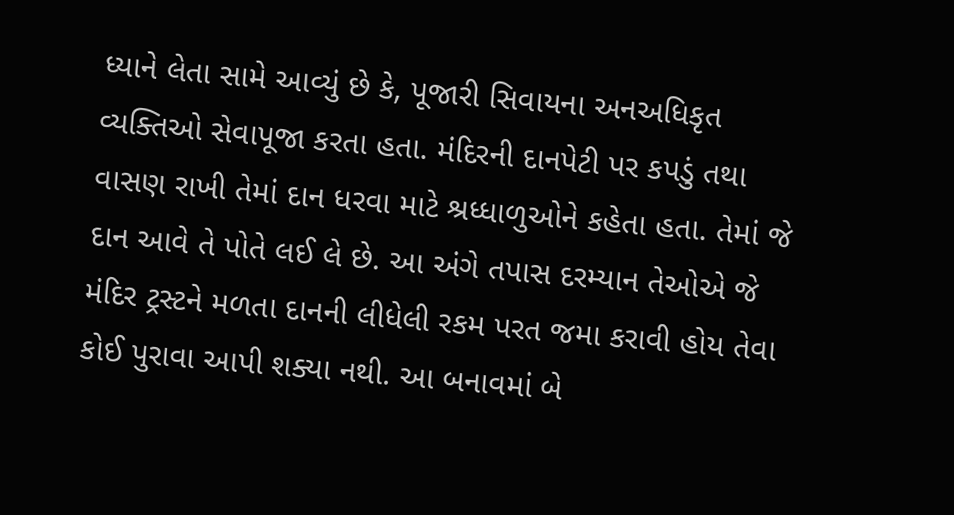ધ્યાને લેતા સામે આવ્યું છે કે, પૂજારી સિવાયના અનઅધિકૃત વ્યક્તિઓ સેવાપૂજા કરતા હતા. મંદિરની દાનપેટી પર કપડું તથા વાસણ રાખી તેમાં દાન ધરવા માટે શ્રધ્ધાળુઓને કહેતા હતા. તેમાં જે દાન આવે તે પોતે લઈ લે છે. આ અંગે તપાસ દરમ્યાન તેઓએ જે મંદિર ટ્રસ્ટને મળતા દાનની લીધેલી રકમ પરત જમા કરાવી હોય તેવા કોઈ પુરાવા આપી શક્યા નથી. આ બનાવમાં બે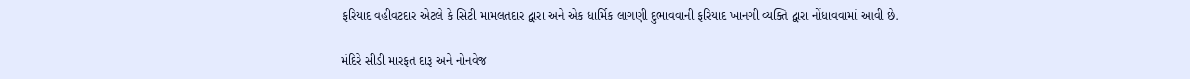ફરિયાદ વહીવટદાર એટલે કે સિટી મામલતદાર દ્વારા અને એક ધાર્મિક લાગણી દુભાવવાની ફરિયાદ ખાનગી વ્યક્તિ દ્વારા નોંધાવવામાં આવી છે.

મંદિરે સીડી મારફત દારૂ અને નોનવેજ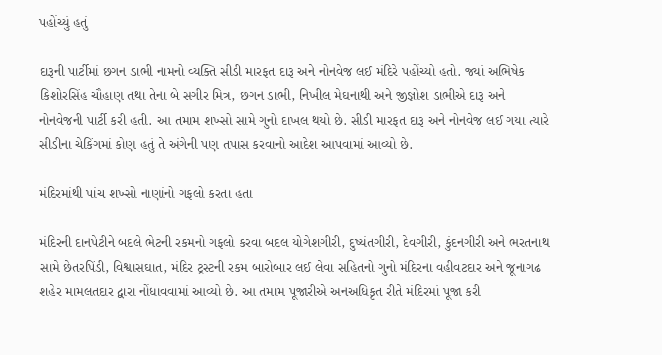પહોંચ્યું હતું

દારૂની પાર્ટીમાં છગન ડાભી નામનો વ્યક્તિ સીડી મારફત દારૂ અને નોનવેજ લઈ મંદિરે પહોંચ્યો હતો. જ્યાં અભિષેક કિશોરસિંહ ચૌહાણ તથા તેના બે સગીર મિત્ર, છગન ડાભી, નિખીલ મેઘનાથી અને જીજ્ઞોશ ડાભીએ દારૂ અને નોનવેજની પાર્ટી કરી હતી. આ તમામ શખ્સો સામે ગુનો દાખલ થયો છે. સીડી મારફત દારૂ અને નોનવેજ લઈ ગયા ત્યારે સીડીના ચેકિંગમાં કોણ હતું તે અંગેની પણ તપાસ કરવાનો આદેશ આપવામાં આવ્યો છે.

મંદિરમાંથી પાંચ શખ્સો નાણાંનો ગફલો કરતા હતા

મંદિરની દાનપેટીને બદલે ભેટની રકમનો ગફલો કરવા બદલ યોગેશગીરી, દુષ્યંતગીરી, દેવગીરી, કુંદનગીરી અને ભરતનાથ સામે છેતરપિંડી, વિશ્વાસઘાત, મંદિર ટ્રસ્ટની રકમ બારોબાર લઈ લેવા સહિતનો ગુનો મંદિરના વહીવટદાર અને જૂનાગઢ શહેર મામલતદાર દ્વારા નોંધાવવામાં આવ્યો છે. આ તમામ પૂજારીએ અનઅધિકૃત રીતે મંદિરમાં પૂજા કરી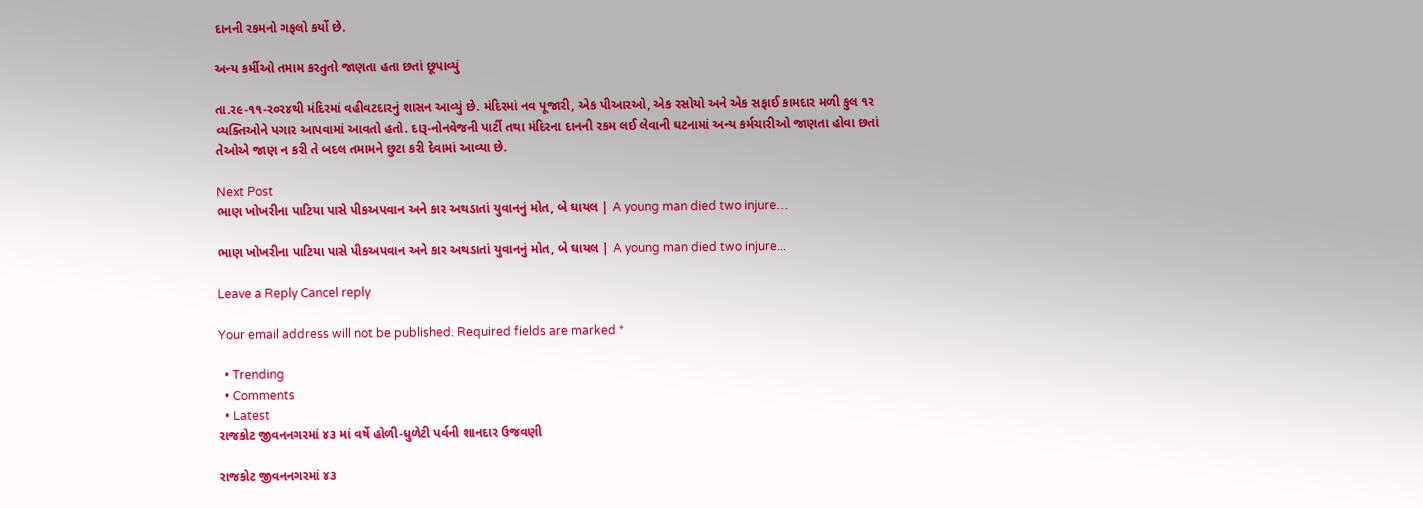દાનની રકમનો ગફલો કર્યો છે.

અન્ય કર્મીઓ તમામ કરતુતો જાણતા હતા છતાં છૂપાવ્યું

તા.ર૯-૧૧-ર૦ર૪થી મંદિરમાં વહીવટદારનું શાસન આવ્યું છે. મંદિરમાં નવ પૂજારી, એક પીઆરઓ, એક રસોયો અને એક સફાઈ કામદાર મળી કુલ ૧ર વ્યક્તિઓને પગાર આપવામાં આવતો હતો. દારૂ-નોનવેજની પાર્ટી તથા મંદિરના દાનની રકમ લઈ લેવાની ઘટનામાં અન્ય કર્મચારીઓ જાણતા હોવા છતાં તેઓએ જાણ ન કરી તે બદલ તમામને છુટા કરી દેવામાં આવ્યા છે.

Next Post
ભાણ ખોખરીના પાટિયા પાસે પીકઅપવાન અને કાર અથડાતાં યુવાનનું મોત, બે ઘાયલ | A young man died two injure…

ભાણ ખોખરીના પાટિયા પાસે પીકઅપવાન અને કાર અથડાતાં યુવાનનું મોત, બે ઘાયલ | A young man died two injure...

Leave a Reply Cancel reply

Your email address will not be published. Required fields are marked *

  • Trending
  • Comments
  • Latest
રાજકોટ જીવનનગરમાં ૪૩ માં વર્ષે હોળી-ધુળેટી પર્વની શાનદાર ઉજવણી

રાજકોટ જીવનનગરમાં ૪૩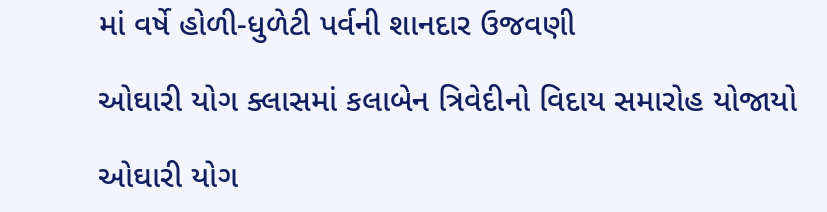માં વર્ષે હોળી-ધુળેટી પર્વની શાનદાર ઉજવણી

ઓઘારી યોગ ક્લાસમાં કલાબેન ત્રિવેદીનો વિદાય સમારોહ યોજાયો

ઓઘારી યોગ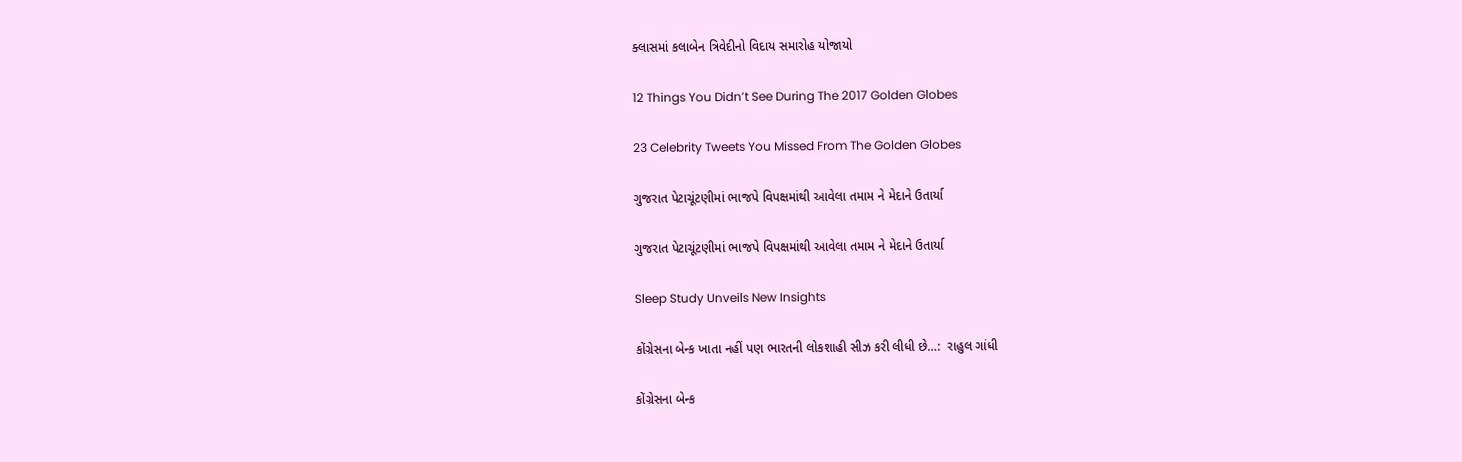ક્લાસમાં કલાબેન ત્રિવેદીનો વિદાય સમારોહ યોજાયો

12 Things You Didn’t See During The 2017 Golden Globes

23 Celebrity Tweets You Missed From The Golden Globes

ગુજરાત પેટાચૂંટણીમાં ભાજપે વિપક્ષમાંથી આવેલા તમામ ને મેદાને ઉતાર્યા

ગુજરાત પેટાચૂંટણીમાં ભાજપે વિપક્ષમાંથી આવેલા તમામ ને મેદાને ઉતાર્યા

Sleep Study Unveils New Insights

કોંગ્રેસના બેન્ક ખાતા નહીં પણ ભારતની લોકશાહી સીઝ કરી લીધી છે…:  રાહુલ ગાંધી

કોંગ્રેસના બેન્ક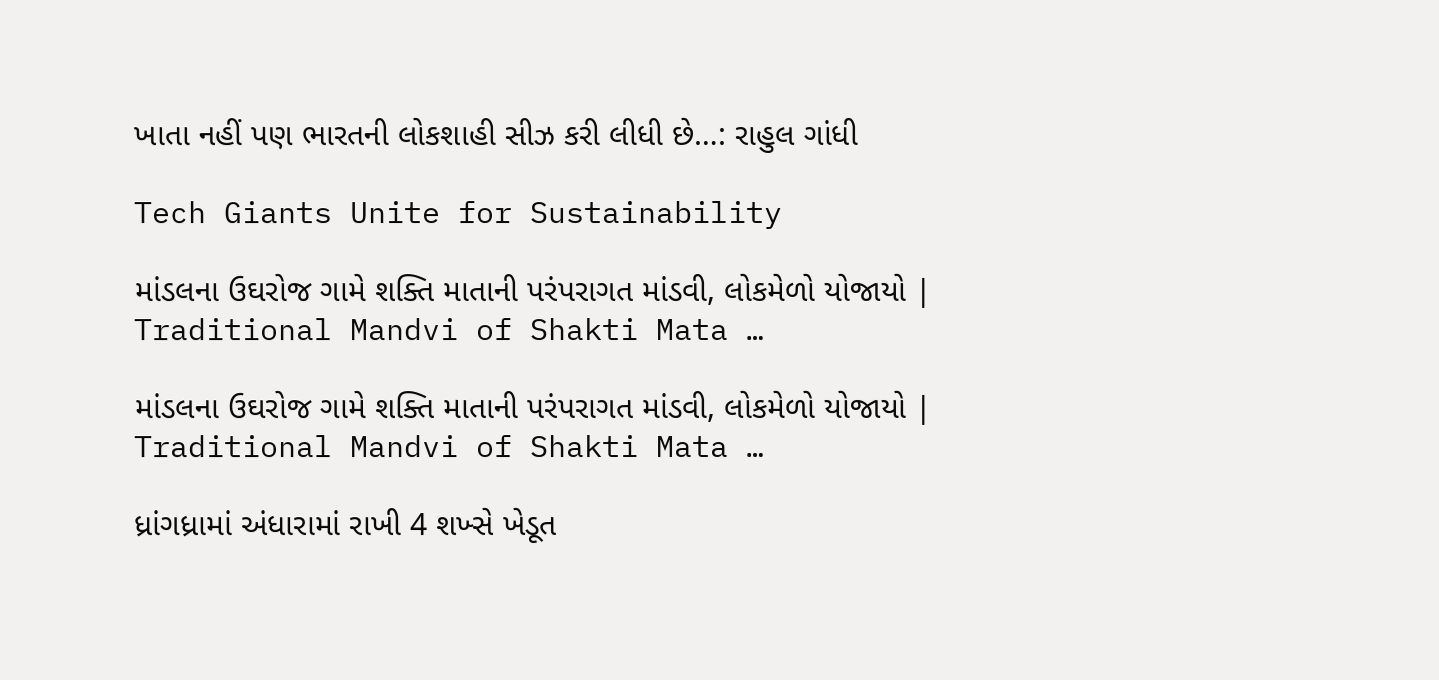ખાતા નહીં પણ ભારતની લોકશાહી સીઝ કરી લીધી છે…: રાહુલ ગાંધી

Tech Giants Unite for Sustainability

માંડલના ઉઘરોજ ગામે શક્તિ માતાની પરંપરાગત માંડવી, લોકમેળો યોજાયો | Traditional Mandvi of Shakti Mata …

માંડલના ઉઘરોજ ગામે શક્તિ માતાની પરંપરાગત માંડવી, લોકમેળો યોજાયો | Traditional Mandvi of Shakti Mata …

ધ્રાંગધ્રામાં અંધારામાં રાખી 4 શખ્સે ખેડૂત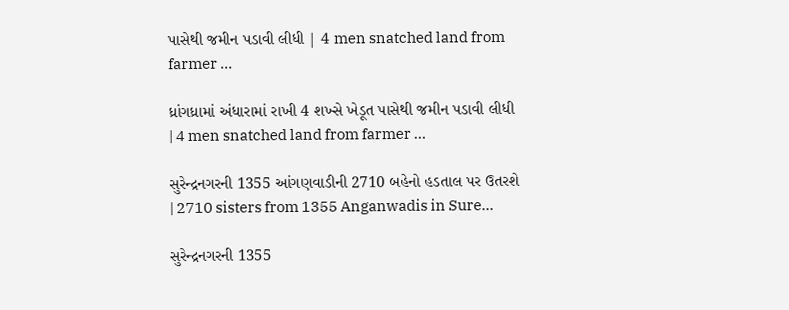પાસેથી જમીન પડાવી લીધી | 4 men snatched land from farmer …

ધ્રાંગધ્રામાં અંધારામાં રાખી 4 શખ્સે ખેડૂત પાસેથી જમીન પડાવી લીધી | 4 men snatched land from farmer …

સુરેન્દ્રનગરની 1355 આંગણવાડીની 2710 બહેનો હડતાલ પર ઉતરશે | 2710 sisters from 1355 Anganwadis in Sure…

સુરેન્દ્રનગરની 1355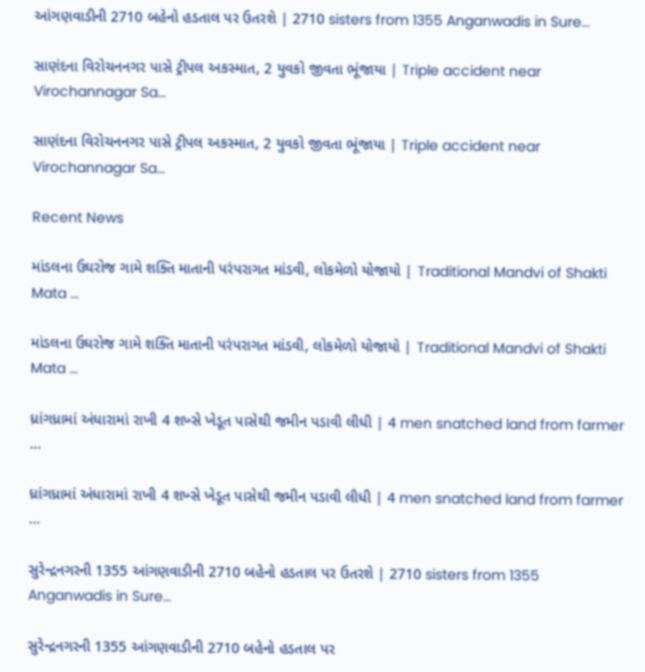આંગણવાડીની 2710 બહેનો હડતાલ પર ઉતરશે | 2710 sisters from 1355 Anganwadis in Sure…

સાણંદના વિરોચનનગર પાસે ટ્રીપલ અકસ્માત, 2 યુવકો જીવતા ભૂંજાયા | Triple accident near Virochannagar Sa…

સાણંદના વિરોચનનગર પાસે ટ્રીપલ અકસ્માત, 2 યુવકો જીવતા ભૂંજાયા | Triple accident near Virochannagar Sa…

Recent News

માંડલના ઉઘરોજ ગામે શક્તિ માતાની પરંપરાગત માંડવી, લોકમેળો યોજાયો | Traditional Mandvi of Shakti Mata …

માંડલના ઉઘરોજ ગામે શક્તિ માતાની પરંપરાગત માંડવી, લોકમેળો યોજાયો | Traditional Mandvi of Shakti Mata …

ધ્રાંગધ્રામાં અંધારામાં રાખી 4 શખ્સે ખેડૂત પાસેથી જમીન પડાવી લીધી | 4 men snatched land from farmer …

ધ્રાંગધ્રામાં અંધારામાં રાખી 4 શખ્સે ખેડૂત પાસેથી જમીન પડાવી લીધી | 4 men snatched land from farmer …

સુરેન્દ્રનગરની 1355 આંગણવાડીની 2710 બહેનો હડતાલ પર ઉતરશે | 2710 sisters from 1355 Anganwadis in Sure…

સુરેન્દ્રનગરની 1355 આંગણવાડીની 2710 બહેનો હડતાલ પર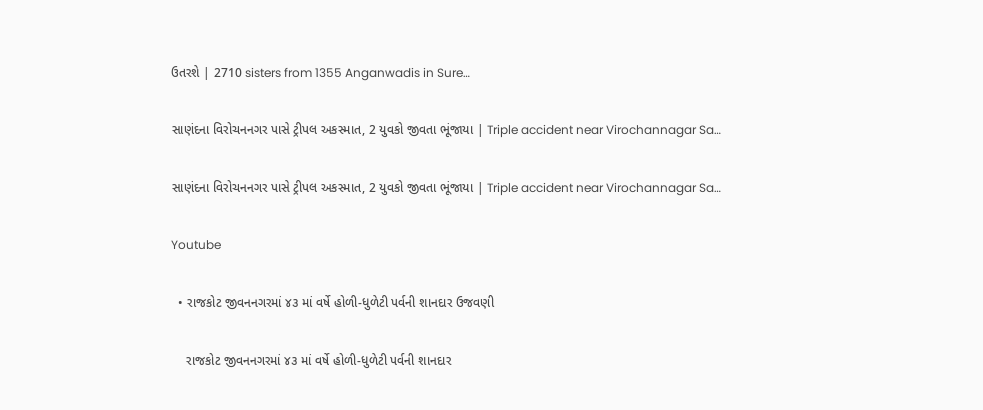ઉતરશે | 2710 sisters from 1355 Anganwadis in Sure…

સાણંદના વિરોચનનગર પાસે ટ્રીપલ અકસ્માત, 2 યુવકો જીવતા ભૂંજાયા | Triple accident near Virochannagar Sa…

સાણંદના વિરોચનનગર પાસે ટ્રીપલ અકસ્માત, 2 યુવકો જીવતા ભૂંજાયા | Triple accident near Virochannagar Sa…

Youtube

  • રાજકોટ જીવનનગરમાં ૪૩ માં વર્ષે હોળી-ધુળેટી પર્વની શાનદાર ઉજવણી

    રાજકોટ જીવનનગરમાં ૪૩ માં વર્ષે હોળી-ધુળેટી પર્વની શાનદાર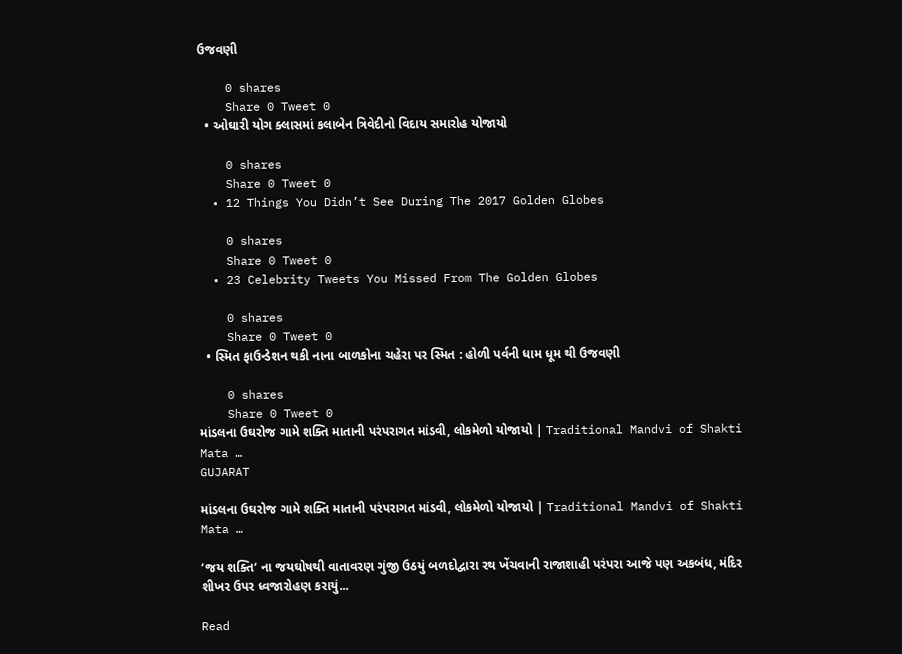ઉજવણી

    0 shares
    Share 0 Tweet 0
  • ઓઘારી યોગ ક્લાસમાં કલાબેન ત્રિવેદીનો વિદાય સમારોહ યોજાયો

    0 shares
    Share 0 Tweet 0
  • 12 Things You Didn’t See During The 2017 Golden Globes

    0 shares
    Share 0 Tweet 0
  • 23 Celebrity Tweets You Missed From The Golden Globes

    0 shares
    Share 0 Tweet 0
  • સ્મિત ફાઉન્ડેશન થકી નાના બાળકોના ચહેરા પર સ્મિત : હોળી પર્વની ધામ ધૂમ થી ઉજવણી

    0 shares
    Share 0 Tweet 0
માંડલના ઉઘરોજ ગામે શક્તિ માતાની પરંપરાગત માંડવી, લોકમેળો યોજાયો | Traditional Mandvi of Shakti Mata …
GUJARAT

માંડલના ઉઘરોજ ગામે શક્તિ માતાની પરંપરાગત માંડવી, લોકમેળો યોજાયો | Traditional Mandvi of Shakti Mata …

‘જય શક્તિ‘ ના જયઘોષથી વાતાવરણ ગુંજી ઉઠયું બળદોદ્વારા રથ ખેંચવાની રાજાશાહી પરંપરા આજે પણ અકબંધ, મંદિર શીખર ઉપર ધ્વજારોહણ કરાયું...

Read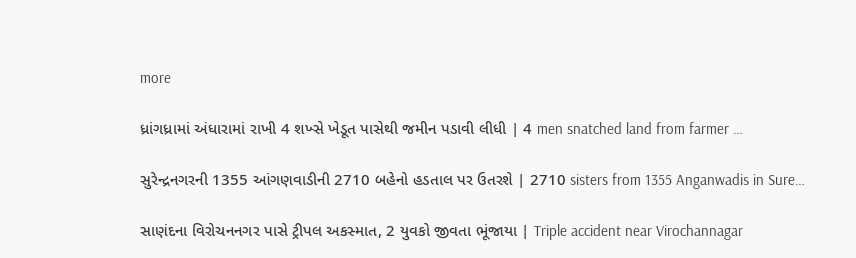more

ધ્રાંગધ્રામાં અંધારામાં રાખી 4 શખ્સે ખેડૂત પાસેથી જમીન પડાવી લીધી | 4 men snatched land from farmer …

સુરેન્દ્રનગરની 1355 આંગણવાડીની 2710 બહેનો હડતાલ પર ઉતરશે | 2710 sisters from 1355 Anganwadis in Sure…

સાણંદના વિરોચનનગર પાસે ટ્રીપલ અકસ્માત, 2 યુવકો જીવતા ભૂંજાયા | Triple accident near Virochannagar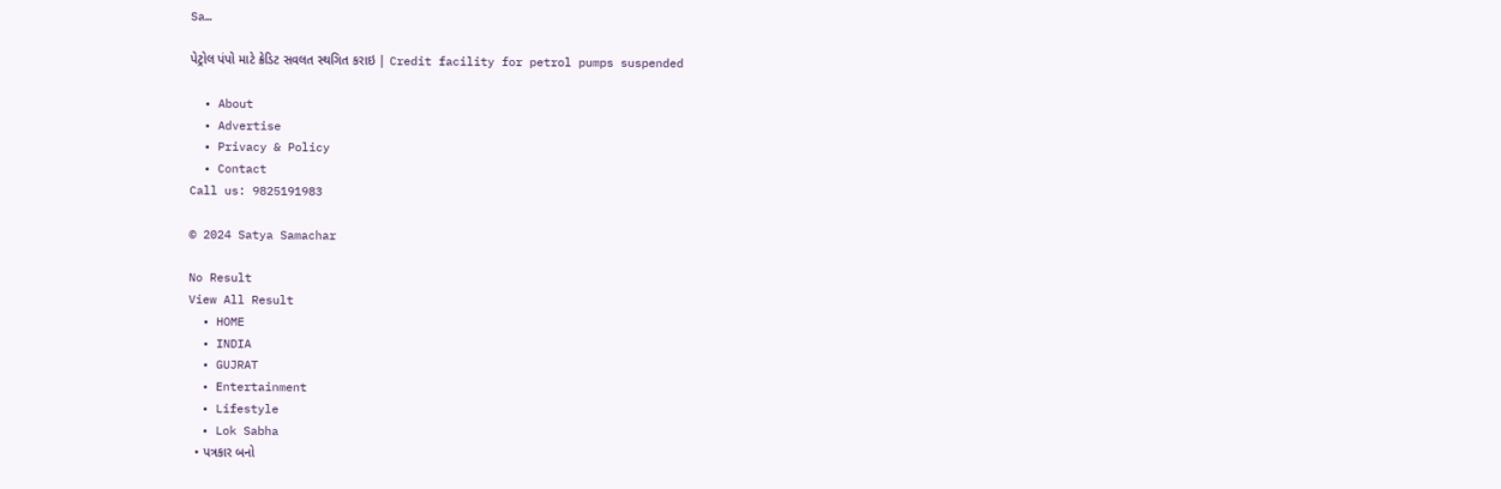Sa…

પેટ્રોલ પંપો માટે ક્રેડિટ સવલત સ્થગિત કરાઇ | Credit facility for petrol pumps suspended

  • About
  • Advertise
  • Privacy & Policy
  • Contact
Call us: 9825191983

© 2024 Satya Samachar

No Result
View All Result
  • HOME
  • INDIA
  • GUJRAT
  • Entertainment
  • Lifestyle
  • Lok Sabha
  • પત્રકાર બનો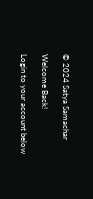© 2024 Satya Samachar

Welcome Back!

Login to your account below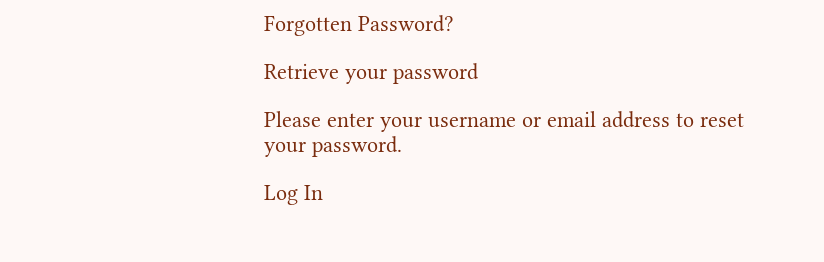Forgotten Password?

Retrieve your password

Please enter your username or email address to reset your password.

Log In